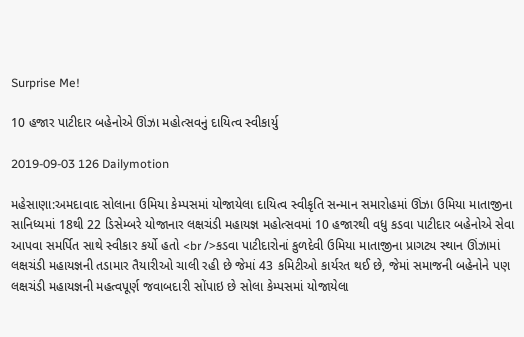Surprise Me!

10 હજાર પાટીદાર બહેનોએ ઊંઝા મહોત્સવનું દાયિત્વ સ્વીકાર્યુ

2019-09-03 126 Dailymotion

મહેસાણા:અમદાવાદ સોલાના ઉમિયા કેમ્પસમાં યોજાયેલા દાયિત્વ સ્વીકૃતિ સન્માન સમારોહમાં ઊંઝા ઉમિયા માતાજીના સાનિધ્યમાં 18થી 22 ડિસેમ્બરે યોજાનાર લક્ષચંડી મહાયજ્ઞ મહોત્સવમાં 10 હજારથી વધુ કડવા પાટીદાર બહેનોએ સેવા આપવા સમર્પિત સાથે સ્વીકાર કર્યો હતો <br />કડવા પાટીદારોનાં કુળદેવી ઉમિયા માતાજીના પ્રાગટ્ય સ્થાન ઊંઝામાં લક્ષચંડી મહાયજ્ઞની તડામાર તૈયારીઓ ચાલી રહી છે જેમાં 43 કમિટીઓ કાર્યરત થઈ છે, જેમાં સમાજની બહેનોને પણ લક્ષચંડી મહાયજ્ઞની મહત્વપૂર્ણ જવાબદારી સોંપાઇ છે સોલા કેમ્પસમાં યોજાયેલા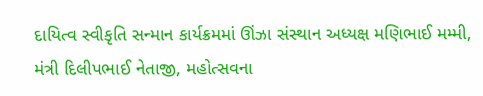દાયિત્વ સ્વીકૃતિ સન્માન કાર્યક્રમમાં ઊંઝા સંસ્થાન અધ્યક્ષ મણિભાઈ મમ્મી, મંત્રી દિલીપભાઈ નેતાજી, મહોત્સવના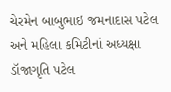ચેરમેન બાબુભાઇ જમનાદાસ પટેલ અને મહિલા કમિટીનાં અધ્યક્ષા ડૉજાગૃતિ પટેલ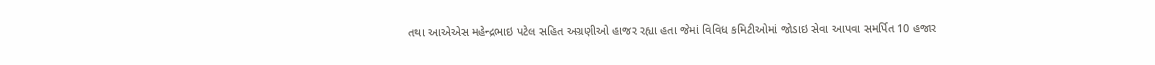તથા આએએસ મહેન્દ્રભાઇ પટેલ સહિત અગ્રણીઓ હાજર રહ્યા હતા જેમાં વિવિધ કમિટીઓમાં જોડાઇ સેવા આપવા સમર્પિત 10 હજાર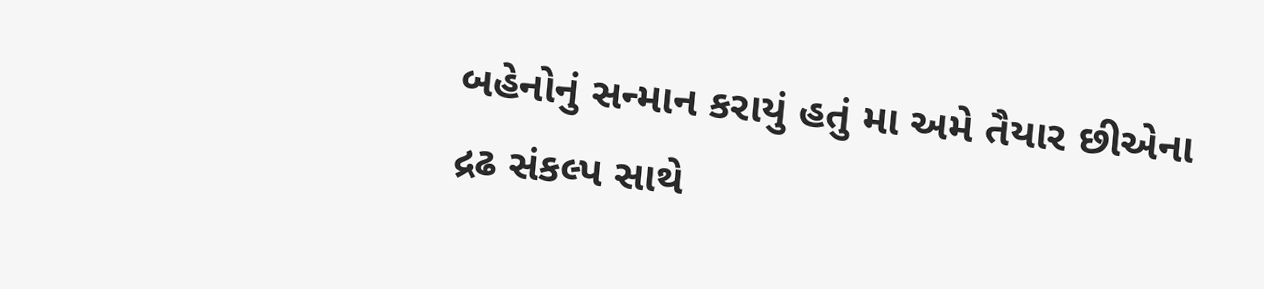બહેનોનું સન્માન કરાયું હતું મા અમે તૈયાર છીએના દ્રઢ સંકલ્પ સાથે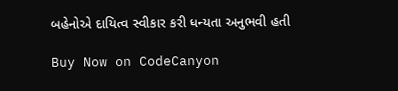બહેનોએ દાયિત્વ સ્વીકાર કરી ધન્યતા અનુભવી હતી

Buy Now on CodeCanyon